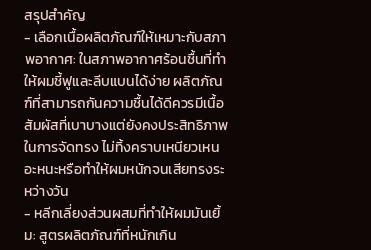สรุปสำคัญ
- เลือกเนื้อผลิตภัณฑ์ให้เหมาะกับสภาพอากาศ: ในสภาพอากาศร้อนชื้นที่ทำให้ผมชี้ฟูและลีบแบนได้ง่าย ผลิตภัณฑ์ที่สามารถกันความชื้นได้ดีควรมีเนื้อสัมผัสที่เบาบางแต่ยังคงประสิทธิภาพในการจัดทรง ไม่ทิ้งคราบเหนียวเหนอะหนะหรือทำให้ผมหนักจนเสียทรงระหว่างวัน
- หลีกเลี่ยงส่วนผสมที่ทำให้ผมมันเยิ้ม: สูตรผลิตภัณฑ์ที่หนักเกิน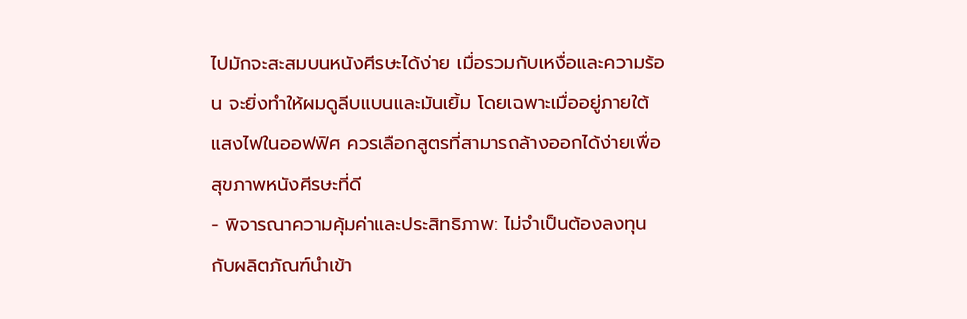ไปมักจะสะสมบนหนังศีรษะได้ง่าย เมื่อรวมกับเหงื่อและความร้อน จะยิ่งทำให้ผมดูลีบแบนและมันเยิ้ม โดยเฉพาะเมื่ออยู่ภายใต้แสงไฟในออฟฟิศ ควรเลือกสูตรที่สามารถล้างออกได้ง่ายเพื่อสุขภาพหนังศีรษะที่ดี
- พิจารณาความคุ้มค่าและประสิทธิภาพ: ไม่จำเป็นต้องลงทุนกับผลิตภัณฑ์นำเข้า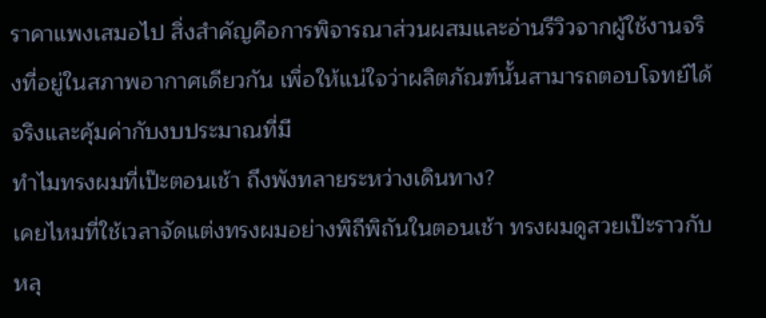ราคาแพงเสมอไป สิ่งสำคัญคือการพิจารณาส่วนผสมและอ่านรีวิวจากผู้ใช้งานจริงที่อยู่ในสภาพอากาศเดียวกัน เพื่อให้แน่ใจว่าผลิตภัณฑ์นั้นสามารถตอบโจทย์ได้จริงและคุ้มค่ากับงบประมาณที่มี
ทำไมทรงผมที่เป๊ะตอนเช้า ถึงพังทลายระหว่างเดินทาง?
เคยไหมที่ใช้เวลาจัดแต่งทรงผมอย่างพิถีพิถันในตอนเช้า ทรงผมดูสวยเป๊ะราวกับหลุ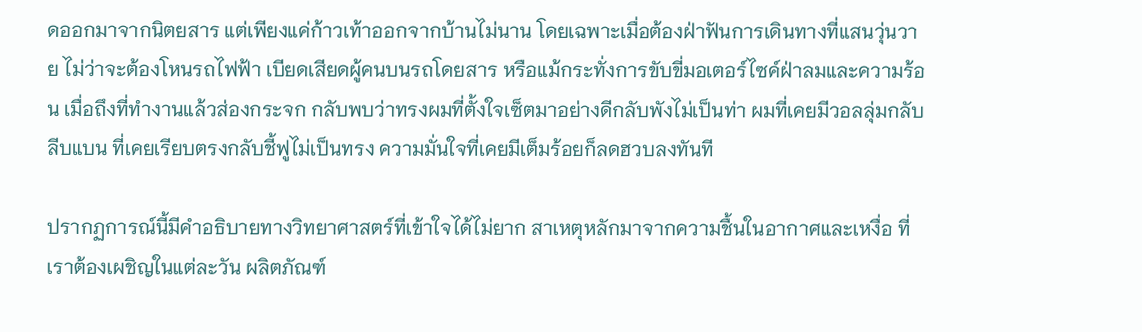ดออกมาจากนิตยสาร แต่เพียงแค่ก้าวเท้าออกจากบ้านไม่นาน โดยเฉพาะเมื่อต้องฝ่าฟันการเดินทางที่แสนวุ่นวาย ไม่ว่าจะต้องโหนรถไฟฟ้า เบียดเสียดผู้คนบนรถโดยสาร หรือแม้กระทั่งการขับขี่มอเตอร์ไซค์ฝ่าลมและความร้อน เมื่อถึงที่ทำงานแล้วส่องกระจก กลับพบว่าทรงผมที่ตั้งใจเซ็ตมาอย่างดีกลับพังไม่เป็นท่า ผมที่เคยมีวอลลุ่มกลับลีบแบน ที่เคยเรียบตรงกลับชี้ฟูไม่เป็นทรง ความมั่นใจที่เคยมีเต็มร้อยก็ลดฮวบลงทันที

ปรากฏการณ์นี้มีคำอธิบายทางวิทยาศาสตร์ที่เข้าใจได้ไม่ยาก สาเหตุหลักมาจากความชื้นในอากาศและเหงื่อ ที่เราต้องเผชิญในแต่ละวัน ผลิตภัณฑ์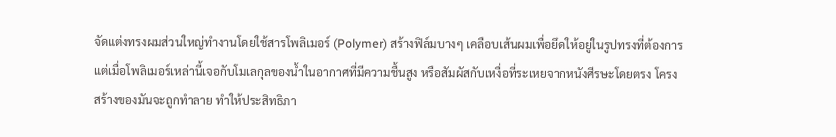จัดแต่งทรงผมส่วนใหญ่ทำงานโดยใช้สารโพลิเมอร์ (Polymer) สร้างฟิล์มบางๆ เคลือบเส้นผมเพื่อยึดให้อยู่ในรูปทรงที่ต้องการ แต่เมื่อโพลิเมอร์เหล่านี้เจอกับโมเลกุลของน้ำในอากาศที่มีความชื้นสูง หรือสัมผัสกับเหงื่อที่ระเหยจากหนังศีรษะโดยตรง โครงสร้างของมันจะถูกทำลาย ทำให้ประสิทธิภา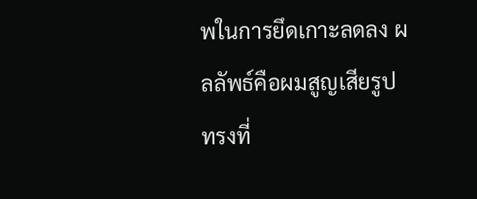พในการยึดเกาะลดลง ผลลัพธ์คือผมสูญเสียรูปทรงที่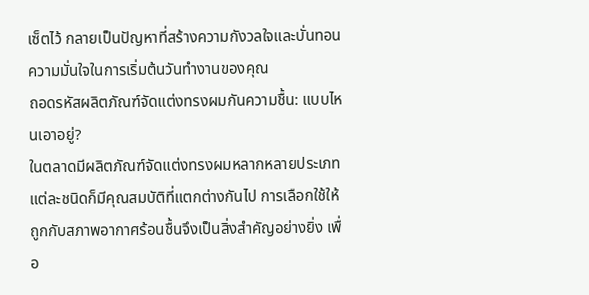เซ็ตไว้ กลายเป็นปัญหาที่สร้างความกังวลใจและบั่นทอนความมั่นใจในการเริ่มต้นวันทำงานของคุณ
ถอดรหัสผลิตภัณฑ์จัดแต่งทรงผมกันความชื้น: แบบไหนเอาอยู่?
ในตลาดมีผลิตภัณฑ์จัดแต่งทรงผมหลากหลายประเภท แต่ละชนิดก็มีคุณสมบัติที่แตกต่างกันไป การเลือกใช้ให้ถูกกับสภาพอากาศร้อนชื้นจึงเป็นสิ่งสำคัญอย่างยิ่ง เพื่อ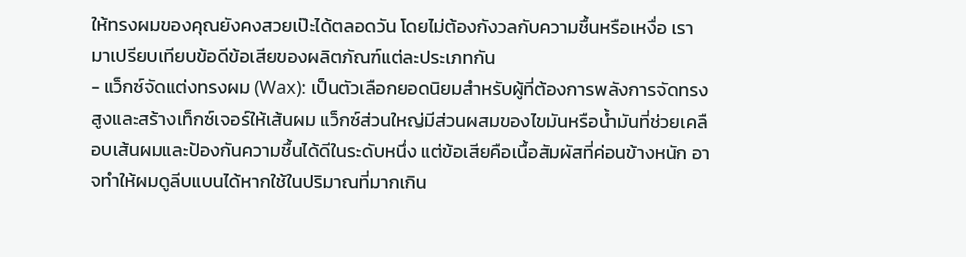ให้ทรงผมของคุณยังคงสวยเป๊ะได้ตลอดวัน โดยไม่ต้องกังวลกับความชื้นหรือเหงื่อ เรามาเปรียบเทียบข้อดีข้อเสียของผลิตภัณฑ์แต่ละประเภทกัน
- แว็กซ์จัดแต่งทรงผม (Wax): เป็นตัวเลือกยอดนิยมสำหรับผู้ที่ต้องการพลังการจัดทรงสูงและสร้างเท็กซ์เจอร์ให้เส้นผม แว็กซ์ส่วนใหญ่มีส่วนผสมของไขมันหรือน้ำมันที่ช่วยเคลือบเส้นผมและป้องกันความชื้นได้ดีในระดับหนึ่ง แต่ข้อเสียคือเนื้อสัมผัสที่ค่อนข้างหนัก อาจทำให้ผมดูลีบแบนได้หากใช้ในปริมาณที่มากเกิน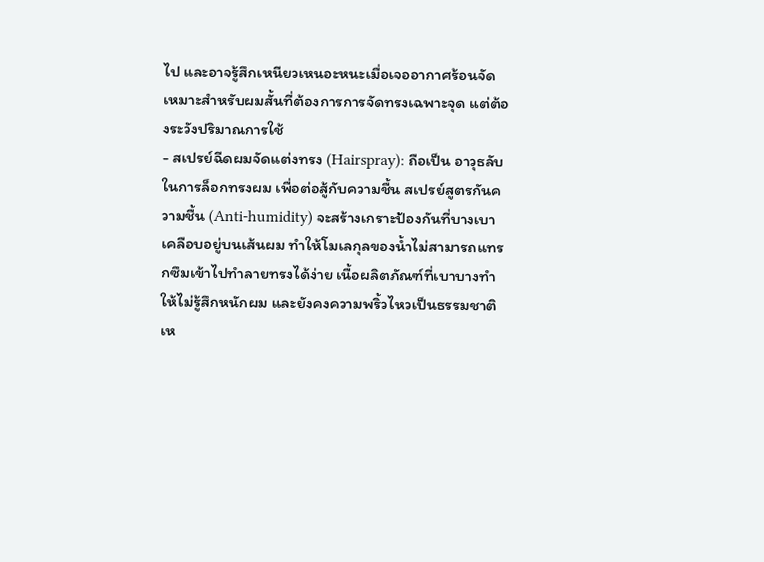ไป และอาจรู้สึกเหนียวเหนอะหนะเมื่อเจออากาศร้อนจัด เหมาะสำหรับผมสั้นที่ต้องการการจัดทรงเฉพาะจุด แต่ต้องระวังปริมาณการใช้
- สเปรย์ฉีดผมจัดแต่งทรง (Hairspray): ถือเป็น อาวุธลับในการล็อกทรงผม เพื่อต่อสู้กับความชื้น สเปรย์สูตรกันความชื้น (Anti-humidity) จะสร้างเกราะป้องกันที่บางเบาเคลือบอยู่บนเส้นผม ทำให้โมเลกุลของน้ำไม่สามารถแทรกซึมเข้าไปทำลายทรงได้ง่าย เนื้อผลิตภัณฑ์ที่เบาบางทำให้ไม่รู้สึกหนักผม และยังคงความพริ้วไหวเป็นธรรมชาติ เห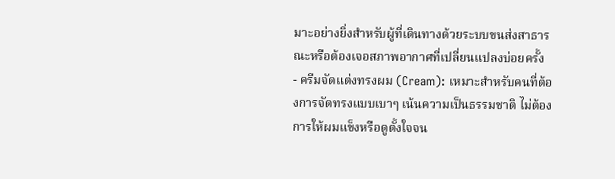มาะอย่างยิ่งสำหรับผู้ที่เดินทางด้วยระบบขนส่งสาธารณะหรือต้องเจอสภาพอากาศที่เปลี่ยนแปลงบ่อยครั้ง
- ครีมจัดแต่งทรงผม (Cream): เหมาะสำหรับคนที่ต้องการจัดทรงแบบเบาๆ เน้นความเป็นธรรมชาติ ไม่ต้องการให้ผมแข็งหรือดูตั้งใจจน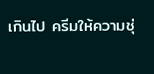เกินไป ครีมให้ความชุ่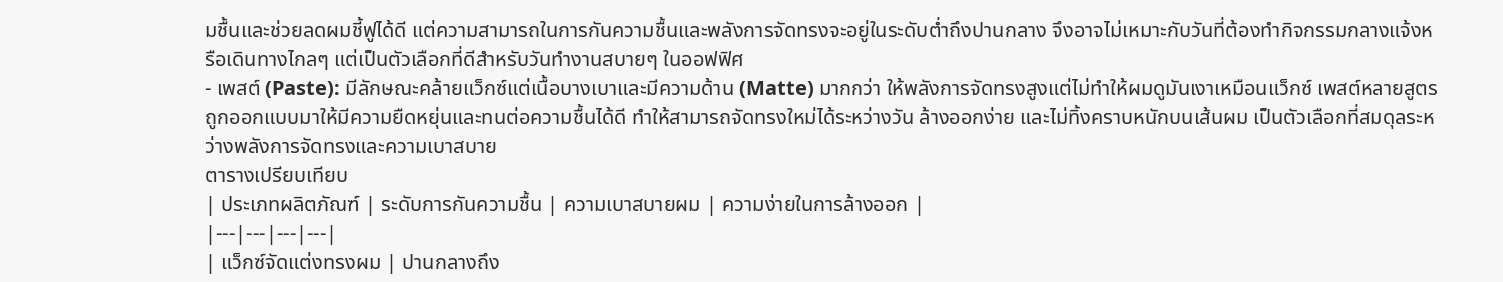มชื้นและช่วยลดผมชี้ฟูได้ดี แต่ความสามารถในการกันความชื้นและพลังการจัดทรงจะอยู่ในระดับต่ำถึงปานกลาง จึงอาจไม่เหมาะกับวันที่ต้องทำกิจกรรมกลางแจ้งหรือเดินทางไกลๆ แต่เป็นตัวเลือกที่ดีสำหรับวันทำงานสบายๆ ในออฟฟิศ
- เพสต์ (Paste): มีลักษณะคล้ายแว็กซ์แต่เนื้อบางเบาและมีความด้าน (Matte) มากกว่า ให้พลังการจัดทรงสูงแต่ไม่ทำให้ผมดูมันเงาเหมือนแว็กซ์ เพสต์หลายสูตรถูกออกแบบมาให้มีความยืดหยุ่นและทนต่อความชื้นได้ดี ทำให้สามารถจัดทรงใหม่ได้ระหว่างวัน ล้างออกง่าย และไม่ทิ้งคราบหนักบนเส้นผม เป็นตัวเลือกที่สมดุลระหว่างพลังการจัดทรงและความเบาสบาย
ตารางเปรียบเทียบ
| ประเภทผลิตภัณฑ์ | ระดับการกันความชื้น | ความเบาสบายผม | ความง่ายในการล้างออก |
|---|---|---|---|
| แว็กซ์จัดแต่งทรงผม | ปานกลางถึง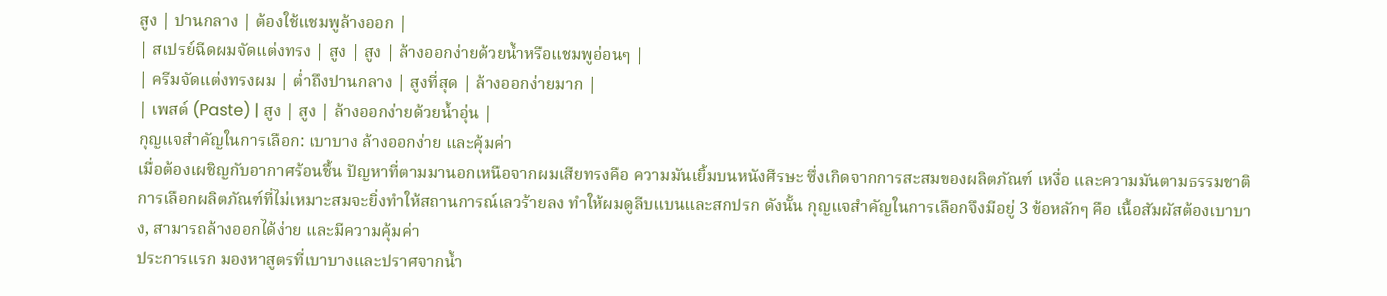สูง | ปานกลาง | ต้องใช้แชมพูล้างออก |
| สเปรย์ฉีดผมจัดแต่งทรง | สูง | สูง | ล้างออกง่ายด้วยน้ำหรือแชมพูอ่อนๆ |
| ครีมจัดแต่งทรงผม | ต่ำถึงปานกลาง | สูงที่สุด | ล้างออกง่ายมาก |
| เพสต์ (Paste) | สูง | สูง | ล้างออกง่ายด้วยน้ำอุ่น |
กุญแจสำคัญในการเลือก: เบาบาง ล้างออกง่าย และคุ้มค่า
เมื่อต้องเผชิญกับอากาศร้อนชื้น ปัญหาที่ตามมานอกเหนือจากผมเสียทรงคือ ความมันเยิ้มบนหนังศีรษะ ซึ่งเกิดจากการสะสมของผลิตภัณฑ์ เหงื่อ และความมันตามธรรมชาติ การเลือกผลิตภัณฑ์ที่ไม่เหมาะสมจะยิ่งทำให้สถานการณ์เลวร้ายลง ทำให้ผมดูลีบแบนและสกปรก ดังนั้น กุญแจสำคัญในการเลือกจึงมีอยู่ 3 ข้อหลักๆ คือ เนื้อสัมผัสต้องเบาบาง, สามารถล้างออกได้ง่าย และมีความคุ้มค่า
ประการแรก มองหาสูตรที่เบาบางและปราศจากน้ำ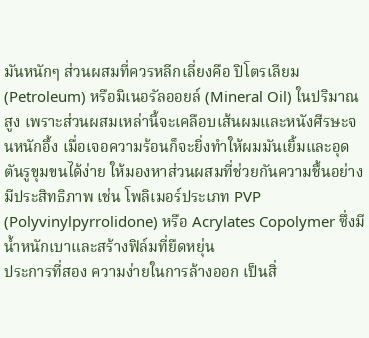มันหนักๆ ส่วนผสมที่ควรหลีกเลี่ยงคือ ปิโตรเลียม (Petroleum) หรือมิเนอรัลออยล์ (Mineral Oil) ในปริมาณสูง เพราะส่วนผสมเหล่านี้จะเคลือบเส้นผมและหนังศีรษะจนหนักอึ้ง เมื่อเจอความร้อนก็จะยิ่งทำให้ผมมันเยิ้มและอุดตันรูขุมขนได้ง่าย ให้มองหาส่วนผสมที่ช่วยกันความชื้นอย่างมีประสิทธิภาพ เช่น โพลิเมอร์ประเภท PVP (Polyvinylpyrrolidone) หรือ Acrylates Copolymer ซึ่งมีน้ำหนักเบาและสร้างฟิล์มที่ยืดหยุ่น
ประการที่สอง ความง่ายในการล้างออก เป็นสิ่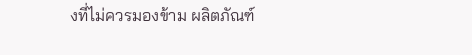งที่ไม่ควรมองข้าม ผลิตภัณฑ์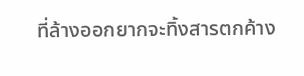ที่ล้างออกยากจะทิ้งสารตกค้าง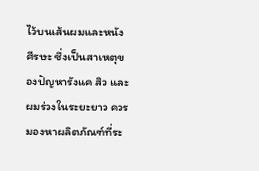ไว้บนเส้นผมและหนังศีรษะ ซึ่งเป็นสาเหตุของปัญหารังแค สิว และผมร่วงในระยะยาว ควรมองหาผลิตภัณฑ์ที่ระ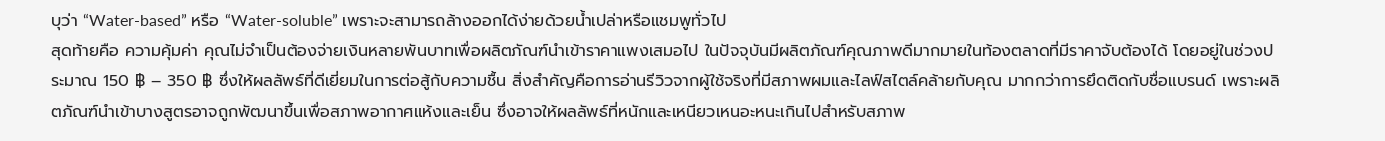บุว่า “Water-based” หรือ “Water-soluble” เพราะจะสามารถล้างออกได้ง่ายด้วยน้ำเปล่าหรือแชมพูทั่วไป
สุดท้ายคือ ความคุ้มค่า คุณไม่จำเป็นต้องจ่ายเงินหลายพันบาทเพื่อผลิตภัณฑ์นำเข้าราคาแพงเสมอไป ในปัจจุบันมีผลิตภัณฑ์คุณภาพดีมากมายในท้องตลาดที่มีราคาจับต้องได้ โดยอยู่ในช่วงประมาณ 150 ฿ – 350 ฿ ซึ่งให้ผลลัพธ์ที่ดีเยี่ยมในการต่อสู้กับความชื้น สิ่งสำคัญคือการอ่านรีวิวจากผู้ใช้จริงที่มีสภาพผมและไลฟ์สไตล์คล้ายกับคุณ มากกว่าการยึดติดกับชื่อแบรนด์ เพราะผลิตภัณฑ์นำเข้าบางสูตรอาจถูกพัฒนาขึ้นเพื่อสภาพอากาศแห้งและเย็น ซึ่งอาจให้ผลลัพธ์ที่หนักและเหนียวเหนอะหนะเกินไปสำหรับสภาพ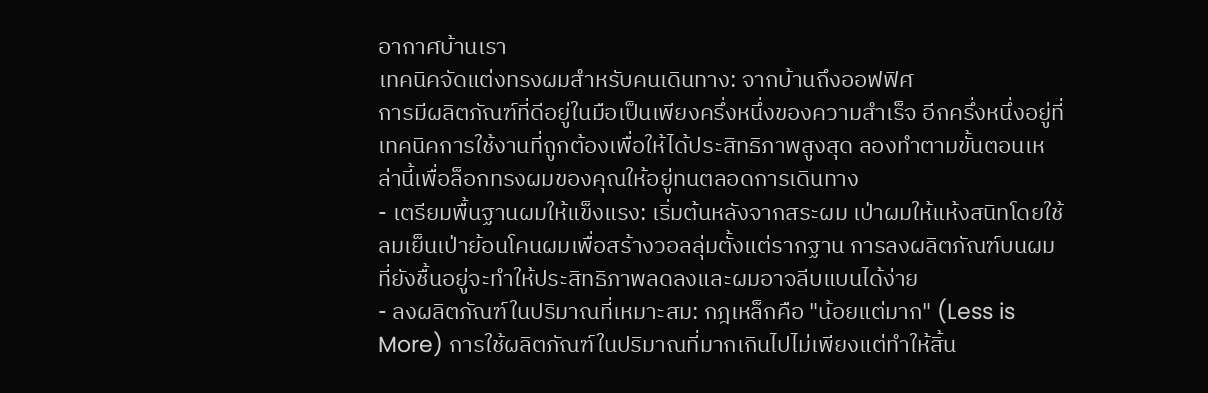อากาศบ้านเรา
เทคนิคจัดแต่งทรงผมสำหรับคนเดินทาง: จากบ้านถึงออฟฟิศ
การมีผลิตภัณฑ์ที่ดีอยู่ในมือเป็นเพียงครึ่งหนึ่งของความสำเร็จ อีกครึ่งหนึ่งอยู่ที่เทคนิคการใช้งานที่ถูกต้องเพื่อให้ได้ประสิทธิภาพสูงสุด ลองทำตามขั้นตอนเหล่านี้เพื่อล็อกทรงผมของคุณให้อยู่ทนตลอดการเดินทาง
- เตรียมพื้นฐานผมให้แข็งแรง: เริ่มต้นหลังจากสระผม เป่าผมให้แห้งสนิทโดยใช้ลมเย็นเป่าย้อนโคนผมเพื่อสร้างวอลลุ่มตั้งแต่รากฐาน การลงผลิตภัณฑ์บนผมที่ยังชื้นอยู่จะทำให้ประสิทธิภาพลดลงและผมอาจลีบแบนได้ง่าย
- ลงผลิตภัณฑ์ในปริมาณที่เหมาะสม: กฎเหล็กคือ "น้อยแต่มาก" (Less is More) การใช้ผลิตภัณฑ์ในปริมาณที่มากเกินไปไม่เพียงแต่ทำให้สิ้น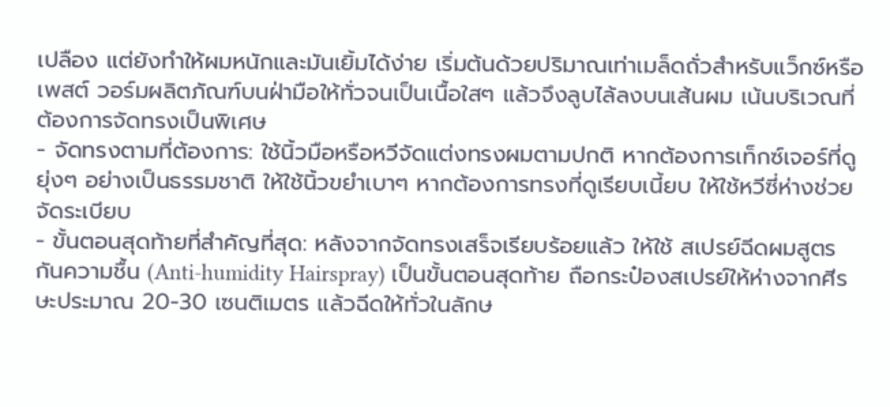เปลือง แต่ยังทำให้ผมหนักและมันเยิ้มได้ง่าย เริ่มต้นด้วยปริมาณเท่าเมล็ดถั่วสำหรับแว็กซ์หรือเพสต์ วอร์มผลิตภัณฑ์บนฝ่ามือให้ทั่วจนเป็นเนื้อใสๆ แล้วจึงลูบไล้ลงบนเส้นผม เน้นบริเวณที่ต้องการจัดทรงเป็นพิเศษ
- จัดทรงตามที่ต้องการ: ใช้นิ้วมือหรือหวีจัดแต่งทรงผมตามปกติ หากต้องการเท็กซ์เจอร์ที่ดูยุ่งๆ อย่างเป็นธรรมชาติ ให้ใช้นิ้วขยำเบาๆ หากต้องการทรงที่ดูเรียบเนี้ยบ ให้ใช้หวีซี่ห่างช่วยจัดระเบียบ
- ขั้นตอนสุดท้ายที่สำคัญที่สุด: หลังจากจัดทรงเสร็จเรียบร้อยแล้ว ให้ใช้ สเปรย์ฉีดผมสูตรกันความชื้น (Anti-humidity Hairspray) เป็นขั้นตอนสุดท้าย ถือกระป๋องสเปรย์ให้ห่างจากศีรษะประมาณ 20-30 เซนติเมตร แล้วฉีดให้ทั่วในลักษ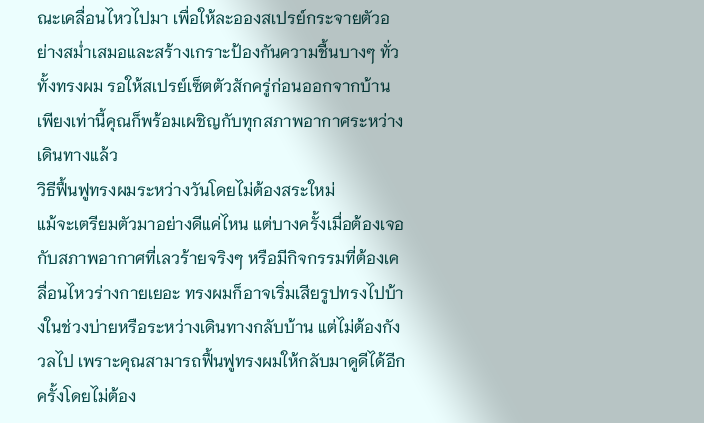ณะเคลื่อนไหวไปมา เพื่อให้ละอองสเปรย์กระจายตัวอย่างสม่ำเสมอและสร้างเกราะป้องกันความชื้นบางๆ ทั่วทั้งทรงผม รอให้สเปรย์เซ็ตตัวสักครู่ก่อนออกจากบ้าน เพียงเท่านี้คุณก็พร้อมเผชิญกับทุกสภาพอากาศระหว่างเดินทางแล้ว
วิธีฟื้นฟูทรงผมระหว่างวันโดยไม่ต้องสระใหม่
แม้จะเตรียมตัวมาอย่างดีแค่ไหน แต่บางครั้งเมื่อต้องเจอกับสภาพอากาศที่เลวร้ายจริงๆ หรือมีกิจกรรมที่ต้องเคลื่อนไหวร่างกายเยอะ ทรงผมก็อาจเริ่มเสียรูปทรงไปบ้างในช่วงบ่ายหรือระหว่างเดินทางกลับบ้าน แต่ไม่ต้องกังวลไป เพราะคุณสามารถฟื้นฟูทรงผมให้กลับมาดูดีได้อีกครั้งโดยไม่ต้อง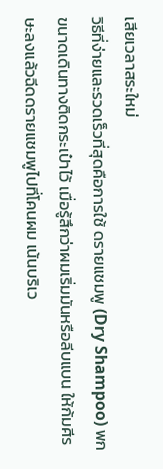เสียเวลาสระใหม่
วิธีที่ง่ายและรวดเร็วที่สุดคือการใช้ ดรายแชมพู (Dry Shampoo) พกขนาดเดินทางติดกระเป๋าไว้ เมื่อรู้สึกว่าผมเริ่มมันหรือลีบแบน ให้ก้มศีรษะลงแล้วฉีดดรายแชมพูไปที่โคนผม เน้นบริเว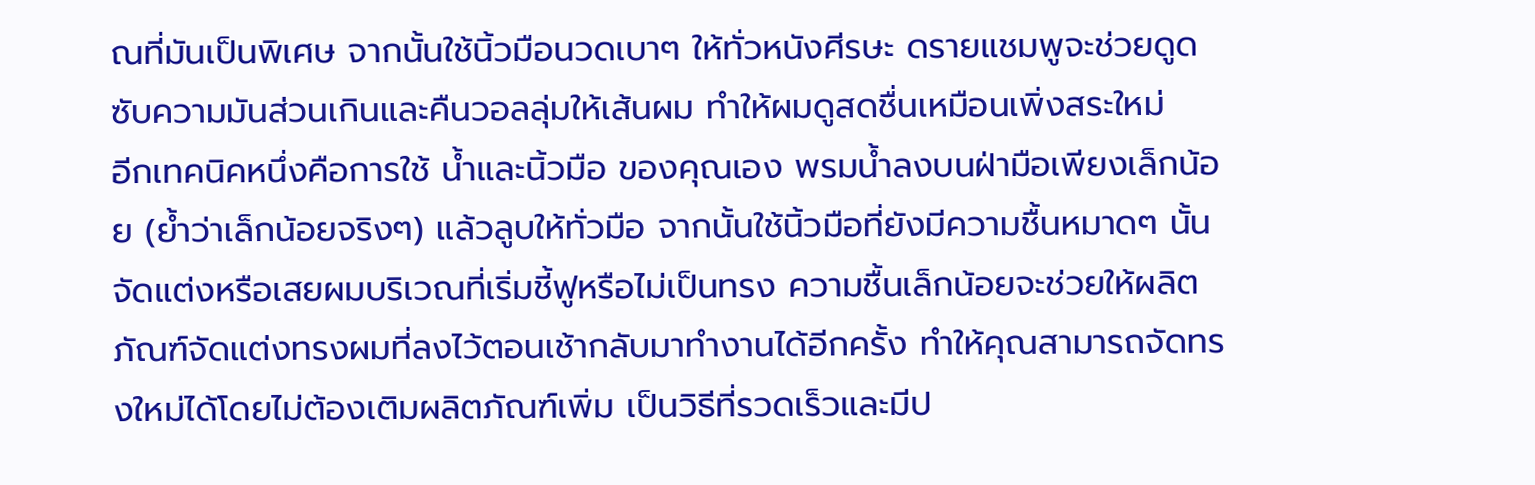ณที่มันเป็นพิเศษ จากนั้นใช้นิ้วมือนวดเบาๆ ให้ทั่วหนังศีรษะ ดรายแชมพูจะช่วยดูดซับความมันส่วนเกินและคืนวอลลุ่มให้เส้นผม ทำให้ผมดูสดชื่นเหมือนเพิ่งสระใหม่
อีกเทคนิคหนึ่งคือการใช้ น้ำและนิ้วมือ ของคุณเอง พรมน้ำลงบนฝ่ามือเพียงเล็กน้อย (ย้ำว่าเล็กน้อยจริงๆ) แล้วลูบให้ทั่วมือ จากนั้นใช้นิ้วมือที่ยังมีความชื้นหมาดๆ นั้นจัดแต่งหรือเสยผมบริเวณที่เริ่มชี้ฟูหรือไม่เป็นทรง ความชื้นเล็กน้อยจะช่วยให้ผลิตภัณฑ์จัดแต่งทรงผมที่ลงไว้ตอนเช้ากลับมาทำงานได้อีกครั้ง ทำให้คุณสามารถจัดทรงใหม่ได้โดยไม่ต้องเติมผลิตภัณฑ์เพิ่ม เป็นวิธีที่รวดเร็วและมีป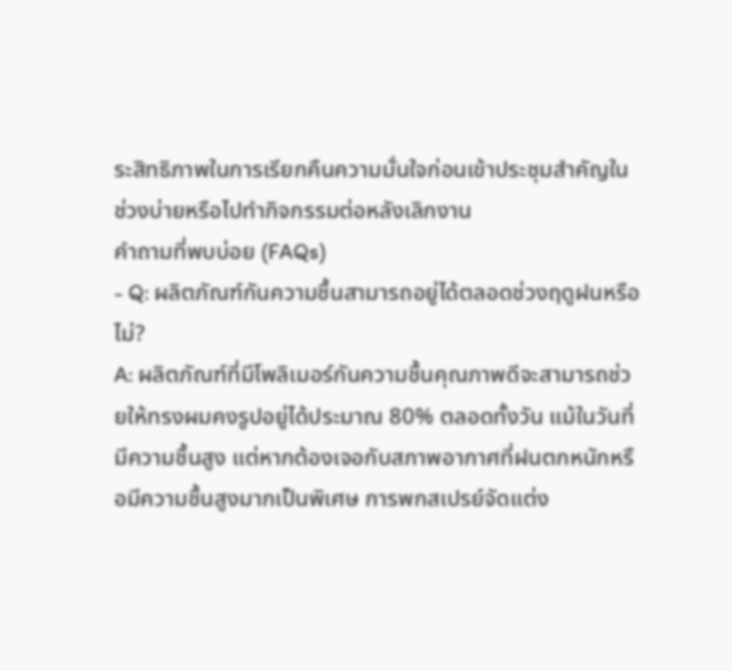ระสิทธิภาพในการเรียกคืนความมั่นใจก่อนเข้าประชุมสำคัญในช่วงบ่ายหรือไปทำกิจกรรมต่อหลังเลิกงาน
คำถามที่พบบ่อย (FAQs)
- Q: ผลิตภัณฑ์กันความชื้นสามารถอยู่ได้ตลอดช่วงฤดูฝนหรือไม่?
A: ผลิตภัณฑ์ที่มีโพลิเมอร์กันความชื้นคุณภาพดีจะสามารถช่วยให้ทรงผมคงรูปอยู่ได้ประมาณ 80% ตลอดทั้งวัน แม้ในวันที่มีความชื้นสูง แต่หากต้องเจอกับสภาพอากาศที่ฝนตกหนักหรือมีความชื้นสูงมากเป็นพิเศษ การพกสเปรย์จัดแต่ง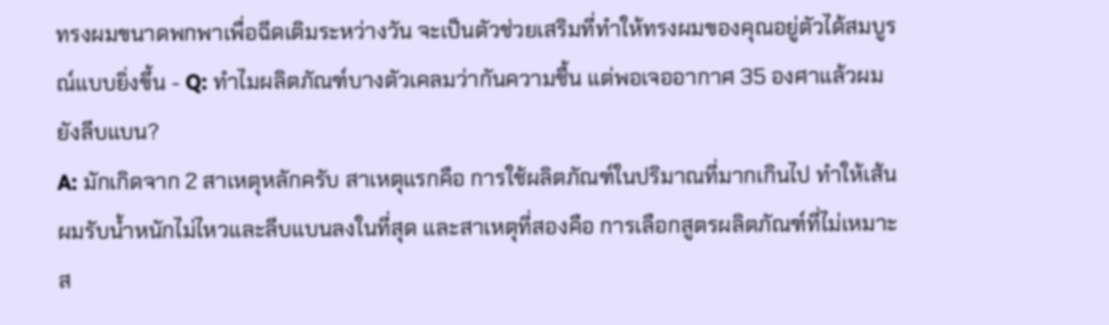ทรงผมขนาดพกพาเพื่อฉีดเติมระหว่างวัน จะเป็นตัวช่วยเสริมที่ทำให้ทรงผมของคุณอยู่ตัวได้สมบูรณ์แบบยิ่งขึ้น - Q: ทำไมผลิตภัณฑ์บางตัวเคลมว่ากันความชื้น แต่พอเจออากาศ 35 องศาแล้วผมยังลีบแบน?
A: มักเกิดจาก 2 สาเหตุหลักครับ สาเหตุแรกคือ การใช้ผลิตภัณฑ์ในปริมาณที่มากเกินไป ทำให้เส้นผมรับน้ำหนักไม่ไหวและลีบแบนลงในที่สุด และสาเหตุที่สองคือ การเลือกสูตรผลิตภัณฑ์ที่ไม่เหมาะส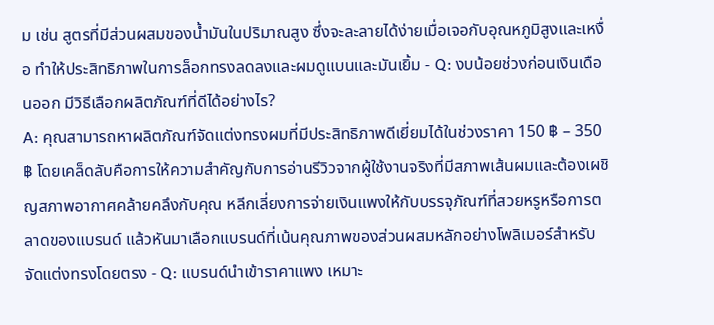ม เช่น สูตรที่มีส่วนผสมของน้ำมันในปริมาณสูง ซึ่งจะละลายได้ง่ายเมื่อเจอกับอุณหภูมิสูงและเหงื่อ ทำให้ประสิทธิภาพในการล็อกทรงลดลงและผมดูแบนและมันเยิ้ม - Q: งบน้อยช่วงก่อนเงินเดือนออก มีวิธีเลือกผลิตภัณฑ์ที่ดีได้อย่างไร?
A: คุณสามารถหาผลิตภัณฑ์จัดแต่งทรงผมที่มีประสิทธิภาพดีเยี่ยมได้ในช่วงราคา 150 ฿ – 350 ฿ โดยเคล็ดลับคือการให้ความสำคัญกับการอ่านรีวิวจากผู้ใช้งานจริงที่มีสภาพเส้นผมและต้องเผชิญสภาพอากาศคล้ายคลึงกับคุณ หลีกเลี่ยงการจ่ายเงินแพงให้กับบรรจุภัณฑ์ที่สวยหรูหรือการตลาดของแบรนด์ แล้วหันมาเลือกแบรนด์ที่เน้นคุณภาพของส่วนผสมหลักอย่างโพลิเมอร์สำหรับจัดแต่งทรงโดยตรง - Q: แบรนด์นำเข้าราคาแพง เหมาะ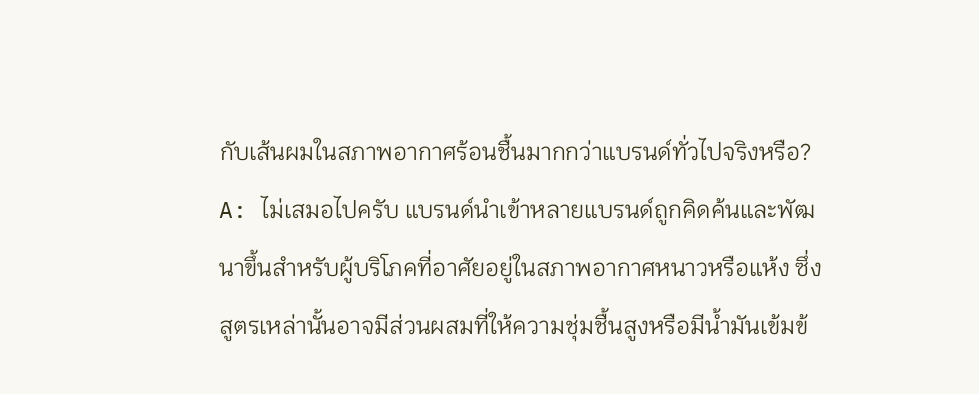กับเส้นผมในสภาพอากาศร้อนชื้นมากกว่าแบรนด์ทั่วไปจริงหรือ?
A: ไม่เสมอไปครับ แบรนด์นำเข้าหลายแบรนด์ถูกคิดค้นและพัฒนาขึ้นสำหรับผู้บริโภคที่อาศัยอยู่ในสภาพอากาศหนาวหรือแห้ง ซึ่งสูตรเหล่านั้นอาจมีส่วนผสมที่ให้ความชุ่มชื้นสูงหรือมีน้ำมันเข้มข้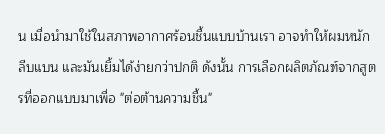น เมื่อนำมาใช้ในสภาพอากาศร้อนชื้นแบบบ้านเรา อาจทำให้ผมหนัก ลีบแบน และมันเยิ้มได้ง่ายกว่าปกติ ดังนั้น การเลือกผลิตภัณฑ์จากสูตรที่ออกแบบมาเพื่อ "ต่อต้านความชื้น"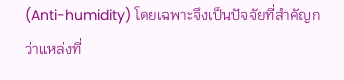(Anti-humidity) โดยเฉพาะจึงเป็นปัจจัยที่สำคัญกว่าแหล่งที่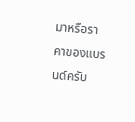มาหรือราคาของแบรนด์ครับ